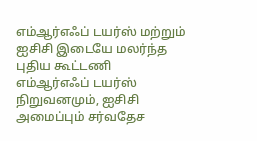எம்ஆர்எஃப் டயர்ஸ் மற்றும் ஐசிசி இடையே மலர்ந்த புதிய கூட்டணி
எம்ஆர்எஃப் டயர்ஸ் நிறுவனமும், ஐசிசி அமைப்பும் சர்வதேச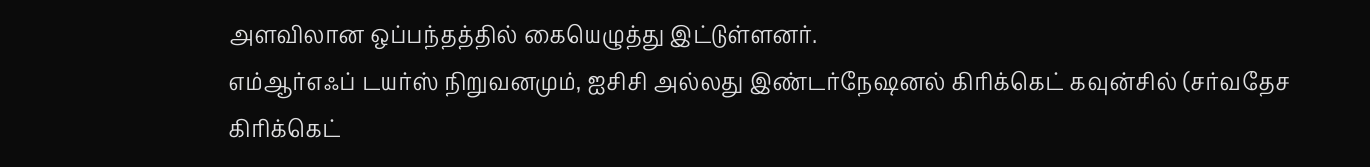அளவிலான ஒப்பந்தத்தில் கையெழுத்து இட்டுள்ளனர்.
எம்ஆர்எஃப் டயர்ஸ் நிறுவனமும், ஐசிசி அல்லது இண்டர்நேஷனல் கிரிக்கெட் கவுன்சில் (சர்வதேச கிரிக்கெட்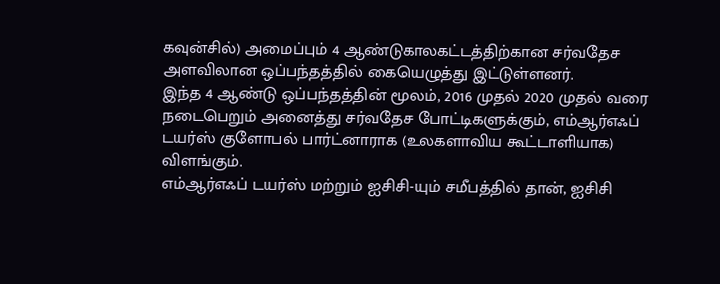கவுன்சில்) அமைப்பும் 4 ஆண்டுகாலகட்டத்திற்கான சர்வதேச அளவிலான ஒப்பந்தத்தில் கையெழுத்து இட்டுள்ளனர்.
இந்த 4 ஆண்டு ஒப்பந்தத்தின் மூலம், 2016 முதல் 2020 முதல் வரை நடைபெறும் அனைத்து சர்வதேச போட்டிகளுக்கும், எம்ஆர்எஃப் டயர்ஸ் குளோபல் பார்ட்னாராக (உலகளாவிய கூட்டாளியாக) விளங்கும்.
எம்ஆர்எஃப் டயர்ஸ் மற்றும் ஐசிசி-யும் சமீபத்தில் தான், ஐசிசி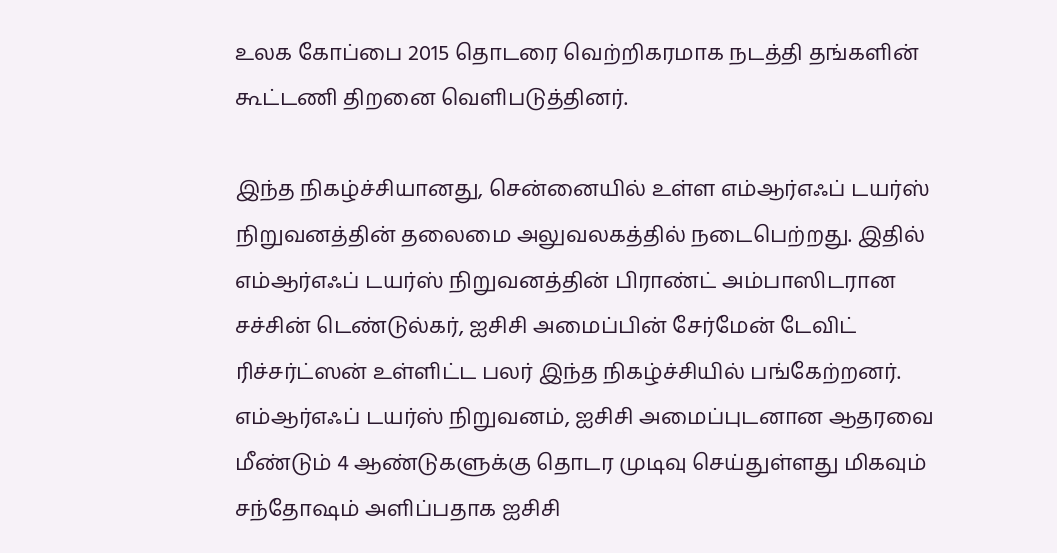உலக கோப்பை 2015 தொடரை வெற்றிகரமாக நடத்தி தங்களின் கூட்டணி திறனை வெளிபடுத்தினர்.

இந்த நிகழ்ச்சியானது, சென்னையில் உள்ள எம்ஆர்எஃப் டயர்ஸ் நிறுவனத்தின் தலைமை அலுவலகத்தில் நடைபெற்றது. இதில் எம்ஆர்எஃப் டயர்ஸ் நிறுவனத்தின் பிராண்ட் அம்பாஸிடரான சச்சின் டெண்டுல்கர், ஐசிசி அமைப்பின் சேர்மேன் டேவிட் ரிச்சர்ட்ஸன் உள்ளிட்ட பலர் இந்த நிகழ்ச்சியில் பங்கேற்றனர்.
எம்ஆர்எஃப் டயர்ஸ் நிறுவனம், ஐசிசி அமைப்புடனான ஆதரவை மீண்டும் 4 ஆண்டுகளுக்கு தொடர முடிவு செய்துள்ளது மிகவும் சந்தோஷம் அளிப்பதாக ஐசிசி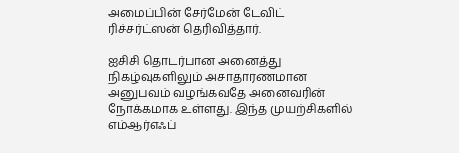அமைப்பின் சேர்மேன் டேவிட் ரிச்சர்ட்ஸன் தெரிவித்தார்.

ஐசிசி தொடர்பான அனைத்து நிகழ்வுகளிலும் அசாதாரணமான அனுபவம் வழங்கவதே அனைவரின் நோக்கமாக உள்ளது. இந்த முயற்சிகளில் எம்ஆர்எஃப்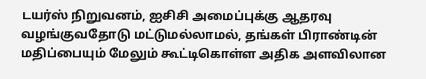டயர்ஸ் நிறுவனம், ஐசிசி அமைப்புக்கு ஆதரவு வழங்குவதோடு மட்டுமல்லாமல், தங்கள் பிராண்டின் மதிப்பையும் மேலும் கூட்டிகொள்ள அதிக அளவிலான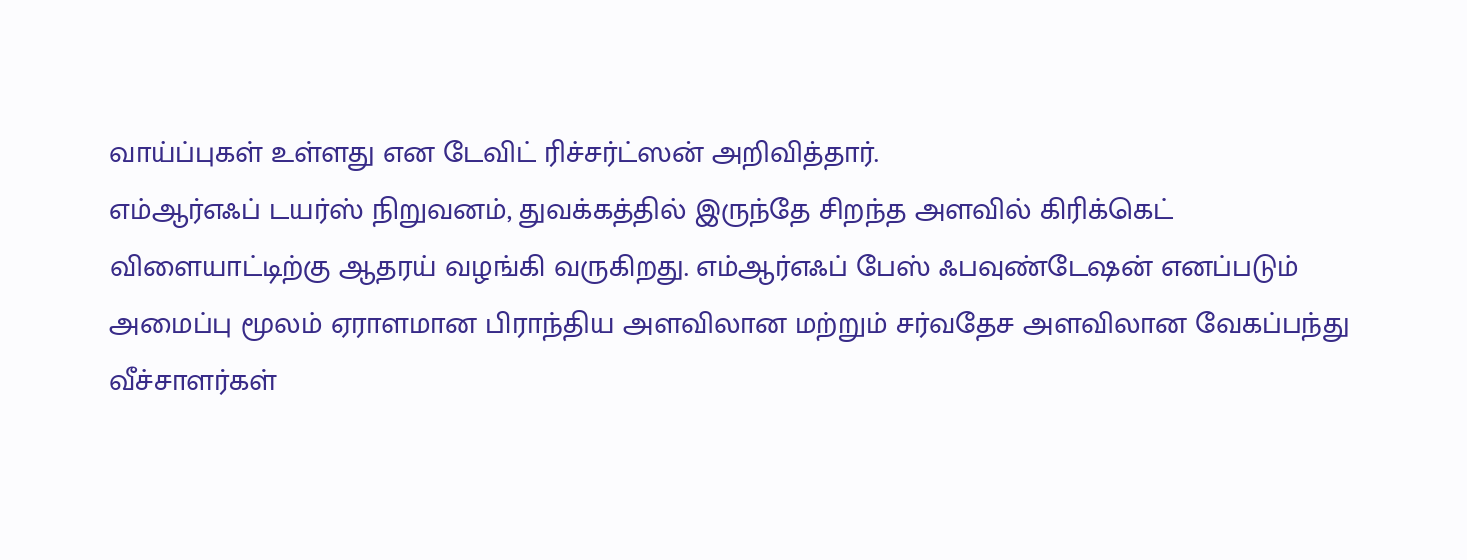வாய்ப்புகள் உள்ளது என டேவிட் ரிச்சர்ட்ஸன் அறிவித்தார்.
எம்ஆர்எஃப் டயர்ஸ் நிறுவனம், துவக்கத்தில் இருந்தே சிறந்த அளவில் கிரிக்கெட் விளையாட்டிற்கு ஆதரய் வழங்கி வருகிறது. எம்ஆர்எஃப் பேஸ் ஃபவுண்டேஷன் எனப்படும் அமைப்பு மூலம் ஏராளமான பிராந்திய அளவிலான மற்றும் சர்வதேச அளவிலான வேகப்பந்து வீச்சாளர்கள்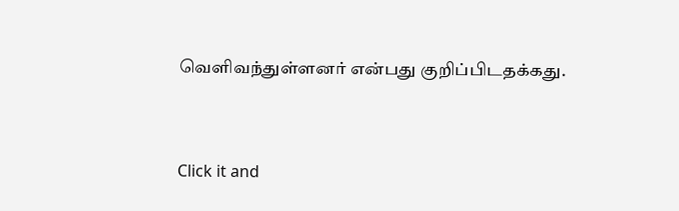வெளிவந்துள்ளனர் என்பது குறிப்பிடதக்கது.


Click it and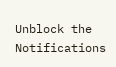Unblock the Notifications